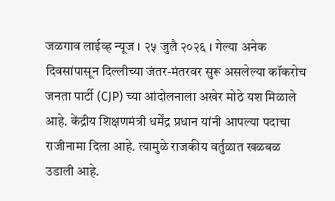जळगाव लाईव्ह न्यूज । २५ जुलै २०२६ । गेल्या अनेक दिवसांपासून दिल्लीच्या जंतर-मंतरवर सुरू असलेल्या कॉकरोच जनता पार्टी (CJP) च्या आंदोलनाला अखेर मोठे यश मिळाले आहे. केंद्रीय शिक्षणमंत्री धर्मेंद्र प्रधान यांनी आपल्या पदाचा राजीनामा दिला आहे. त्यामुळे राजकीय वर्तुळात खळबळ उडाली आहे.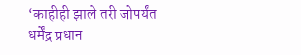‘काहीही झाले तरी जोपर्यंत धर्मेंद्र प्रधान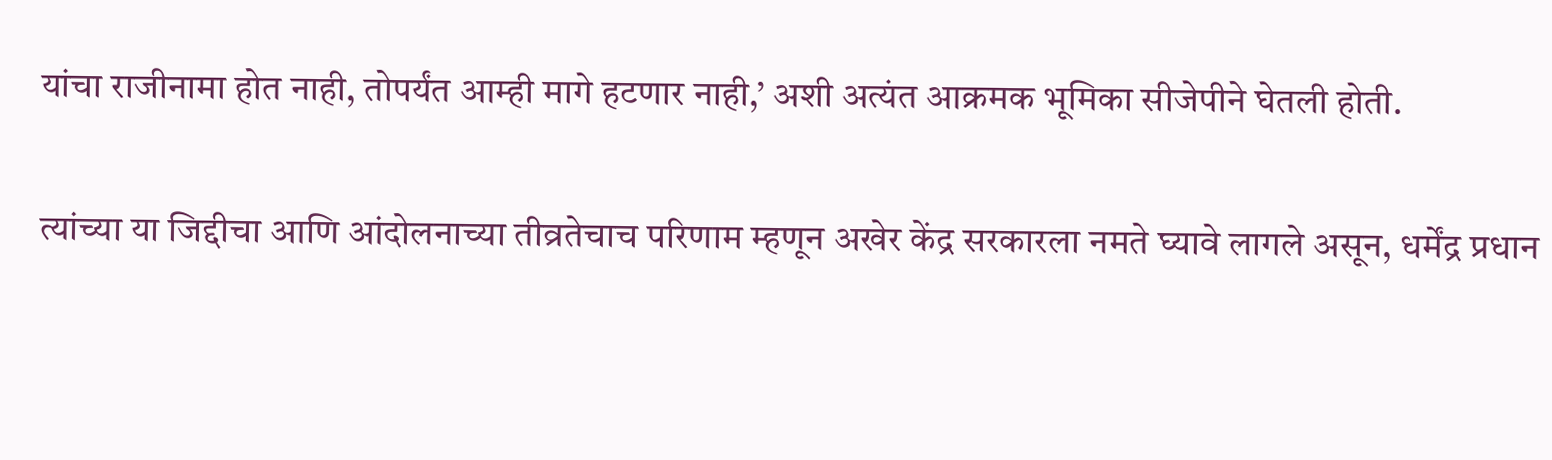यांचा राजीनामा होत नाही, तोपर्यंत आम्ही मागे हटणार नाही,’ अशी अत्यंत आक्रमक भूमिका सीजेपीने घेतली होती.

त्यांच्या या जिद्दीचा आणि आंदोलनाच्या तीव्रतेचाच परिणाम म्हणून अखेर केंद्र सरकारला नमते घ्यावे लागले असून, धर्मेंद्र प्रधान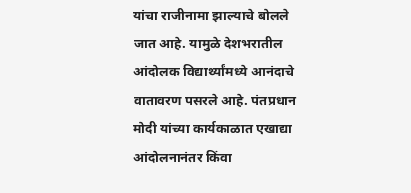यांचा राजीनामा झाल्याचे बोलले जात आहे. यामुळे देशभरातील आंदोलक विद्यार्थ्यांमध्ये आनंदाचे वातावरण पसरले आहे. पंतप्रधान मोदी यांच्या कार्यकाळात एखाद्या आंदोलनानंतर किंवा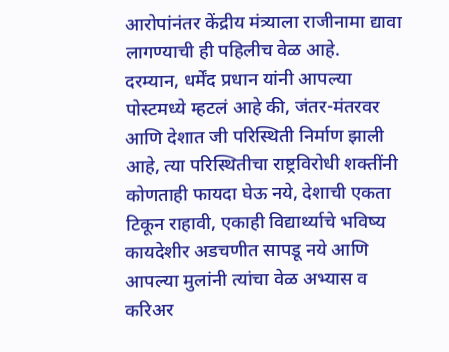आरोपांनंतर केंद्रीय मंत्र्याला राजीनामा द्यावा लागण्याची ही पहिलीच वेळ आहे.
दरम्यान, धर्मेंद प्रधान यांनी आपल्या पोस्टमध्ये म्हटलं आहे की, जंतर-मंतरवर आणि देशात जी परिस्थिती निर्माण झाली आहे, त्या परिस्थितीचा राष्ट्रविरोधी शक्तींनी कोणताही फायदा घेऊ नये, देशाची एकता टिकून राहावी, एकाही विद्यार्थ्याचे भविष्य कायदेशीर अडचणीत सापडू नये आणि आपल्या मुलांनी त्यांचा वेळ अभ्यास व करिअर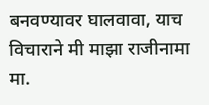बनवण्यावर घालवावा, याच विचाराने मी माझा राजीनामा मा.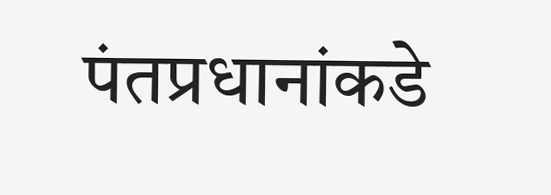पंतप्रधानांकडे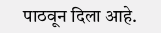पाठवून दिला आहे.